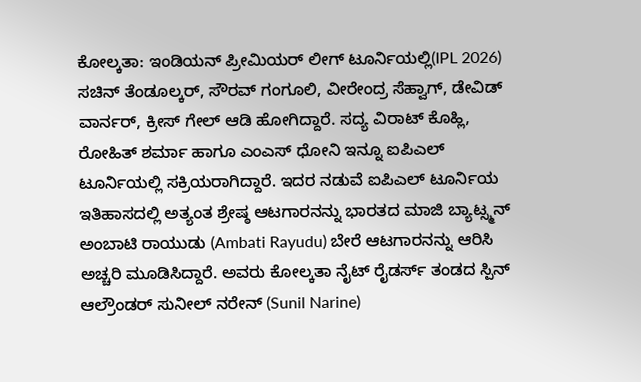ಕೋಲ್ಕತಾ: ಇಂಡಿಯನ್ ಪ್ರೀಮಿಯರ್ ಲೀಗ್ ಟೂರ್ನಿಯಲ್ಲಿ(IPL 2026) ಸಚಿನ್ ತೆಂಡೂಲ್ಕರ್, ಸೌರವ್ ಗಂಗೂಲಿ, ವೀರೇಂದ್ರ ಸೆಹ್ವಾಗ್, ಡೇವಿಡ್ ವಾರ್ನರ್, ಕ್ರೀಸ್ ಗೇಲ್ ಆಡಿ ಹೋಗಿದ್ದಾರೆ. ಸದ್ಯ ವಿರಾಟ್ ಕೊಹ್ಲಿ, ರೋಹಿತ್ ಶರ್ಮಾ ಹಾಗೂ ಎಂಎಸ್ ಧೋನಿ ಇನ್ನೂ ಐಪಿಎಲ್ ಟೂರ್ನಿಯಲ್ಲಿ ಸಕ್ರಿಯರಾಗಿದ್ದಾರೆ. ಇದರ ನಡುವೆ ಐಪಿಎಲ್ ಟೂರ್ನಿಯ ಇತಿಹಾಸದಲ್ಲಿ ಅತ್ಯಂತ ಶ್ರೇಷ್ಠ ಆಟಗಾರನನ್ನು ಭಾರತದ ಮಾಜಿ ಬ್ಯಾಟ್ಸ್ಮನ್ ಅಂಬಾಟಿ ರಾಯುಡು (Ambati Rayudu) ಬೇರೆ ಆಟಗಾರನನ್ನು ಆರಿಸಿ ಅಚ್ಚರಿ ಮೂಡಿಸಿದ್ದಾರೆ. ಅವರು ಕೋಲ್ಕತಾ ನೈಟ್ ರೈಡರ್ಸ್ ತಂಡದ ಸ್ಪಿನ್ ಆಲ್ರೌಂಡರ್ ಸುನೀಲ್ ನರೇನ್ (Sunil Narine)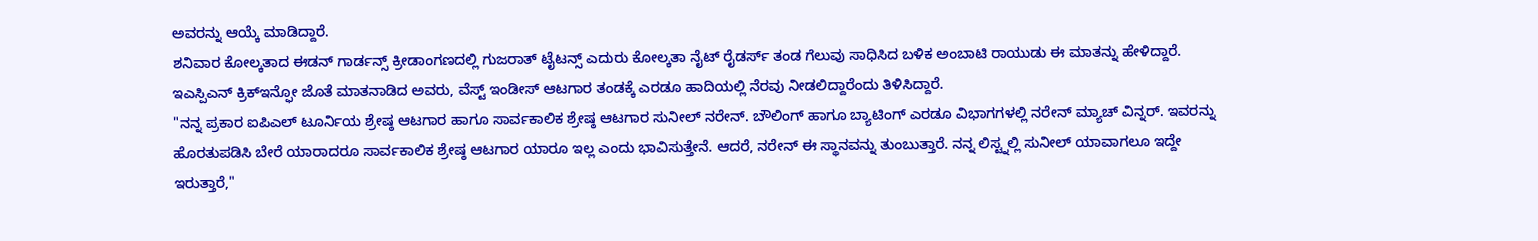ಅವರನ್ನು ಆಯ್ಕೆ ಮಾಡಿದ್ದಾರೆ.
ಶನಿವಾರ ಕೋಲ್ಕತಾದ ಈಡನ್ ಗಾರ್ಡನ್ಸ್ ಕ್ರೀಡಾಂಗಣದಲ್ಲಿ ಗುಜರಾತ್ ಟೈಟನ್ಸ್ ಎದುರು ಕೋಲ್ಕತಾ ನೈಟ್ ರೈಡರ್ಸ್ ತಂಡ ಗೆಲುವು ಸಾಧಿಸಿದ ಬಳಿಕ ಅಂಬಾಟಿ ರಾಯುಡು ಈ ಮಾತನ್ನು ಹೇಳಿದ್ದಾರೆ. ಇಎಸ್ಪಿಎನ್ ಕ್ರಿಕ್ಇನ್ಫೋ ಜೊತೆ ಮಾತನಾಡಿದ ಅವರು, ವೆಸ್ಟ್ ಇಂಡೀಸ್ ಆಟಗಾರ ತಂಡಕ್ಕೆ ಎರಡೂ ಹಾದಿಯಲ್ಲಿ ನೆರವು ನೀಡಲಿದ್ದಾರೆಂದು ತಿಳಿಸಿದ್ದಾರೆ.
"ನನ್ನ ಪ್ರಕಾರ ಐಪಿಎಲ್ ಟೂರ್ನಿಯ ಶ್ರೇಷ್ಠ ಆಟಗಾರ ಹಾಗೂ ಸಾರ್ವಕಾಲಿಕ ಶ್ರೇಷ್ಠ ಆಟಗಾರ ಸುನೀಲ್ ನರೇನ್. ಬೌಲಿಂಗ್ ಹಾಗೂ ಬ್ಯಾಟಿಂಗ್ ಎರಡೂ ವಿಭಾಗಗಳಲ್ಲಿ ನರೇನ್ ಮ್ಯಾಚ್ ವಿನ್ನರ್. ಇವರನ್ನು ಹೊರತುಪಡಿಸಿ ಬೇರೆ ಯಾರಾದರೂ ಸಾರ್ವಕಾಲಿಕ ಶ್ರೇಷ್ಠ ಆಟಗಾರ ಯಾರೂ ಇಲ್ಲ ಎಂದು ಭಾವಿಸುತ್ತೇನೆ. ಆದರೆ, ನರೇನ್ ಈ ಸ್ಥಾನವನ್ನು ತುಂಬುತ್ತಾರೆ. ನನ್ನ ಲಿಸ್ಟ್ನಲ್ಲಿ ಸುನೀಲ್ ಯಾವಾಗಲೂ ಇದ್ದೇ ಇರುತ್ತಾರೆ,"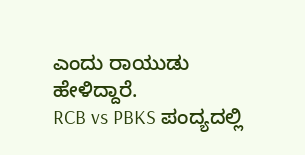ಎಂದು ರಾಯುಡು ಹೇಳಿದ್ದಾರೆ.
RCB vs PBKS ಪಂದ್ಯದಲ್ಲಿ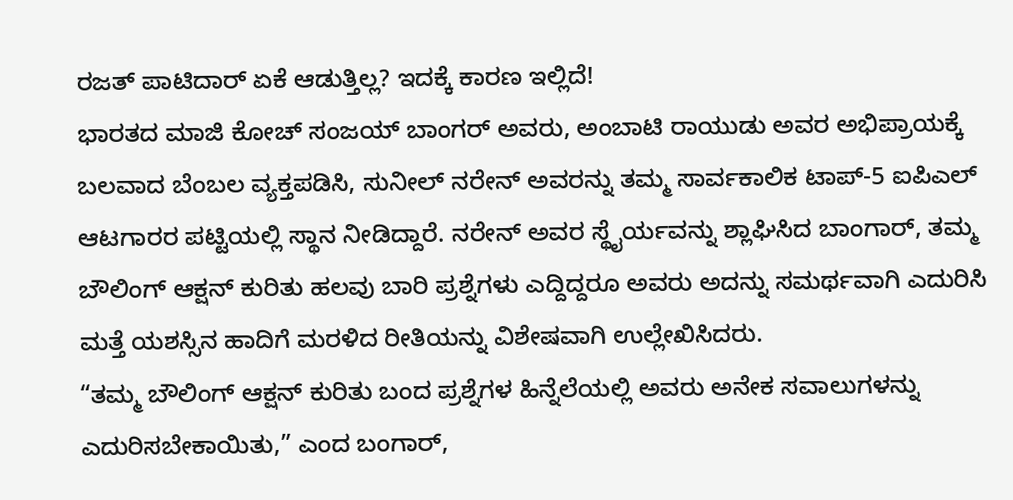ರಜತ್ ಪಾಟಿದಾರ್ ಏಕೆ ಆಡುತ್ತಿಲ್ಲ? ಇದಕ್ಕೆ ಕಾರಣ ಇಲ್ಲಿದೆ!
ಭಾರತದ ಮಾಜಿ ಕೋಚ್ ಸಂಜಯ್ ಬಾಂಗರ್ ಅವರು, ಅಂಬಾಟಿ ರಾಯುಡು ಅವರ ಅಭಿಪ್ರಾಯಕ್ಕೆ ಬಲವಾದ ಬೆಂಬಲ ವ್ಯಕ್ತಪಡಿಸಿ, ಸುನೀಲ್ ನರೇನ್ ಅವರನ್ನು ತಮ್ಮ ಸಾರ್ವಕಾಲಿಕ ಟಾಪ್-5 ಐಪಿಎಲ್ ಆಟಗಾರರ ಪಟ್ಟಿಯಲ್ಲಿ ಸ್ಥಾನ ನೀಡಿದ್ದಾರೆ. ನರೇನ್ ಅವರ ಸ್ಥೈರ್ಯವನ್ನು ಶ್ಲಾಘಿಸಿದ ಬಾಂಗಾರ್, ತಮ್ಮ ಬೌಲಿಂಗ್ ಆಕ್ಷನ್ ಕುರಿತು ಹಲವು ಬಾರಿ ಪ್ರಶ್ನೆಗಳು ಎದ್ದಿದ್ದರೂ ಅವರು ಅದನ್ನು ಸಮರ್ಥವಾಗಿ ಎದುರಿಸಿ ಮತ್ತೆ ಯಶಸ್ಸಿನ ಹಾದಿಗೆ ಮರಳಿದ ರೀತಿಯನ್ನು ವಿಶೇಷವಾಗಿ ಉಲ್ಲೇಖಿಸಿದರು.
“ತಮ್ಮ ಬೌಲಿಂಗ್ ಆಕ್ಷನ್ ಕುರಿತು ಬಂದ ಪ್ರಶ್ನೆಗಳ ಹಿನ್ನೆಲೆಯಲ್ಲಿ ಅವರು ಅನೇಕ ಸವಾಲುಗಳನ್ನು ಎದುರಿಸಬೇಕಾಯಿತು,” ಎಂದ ಬಂಗಾರ್,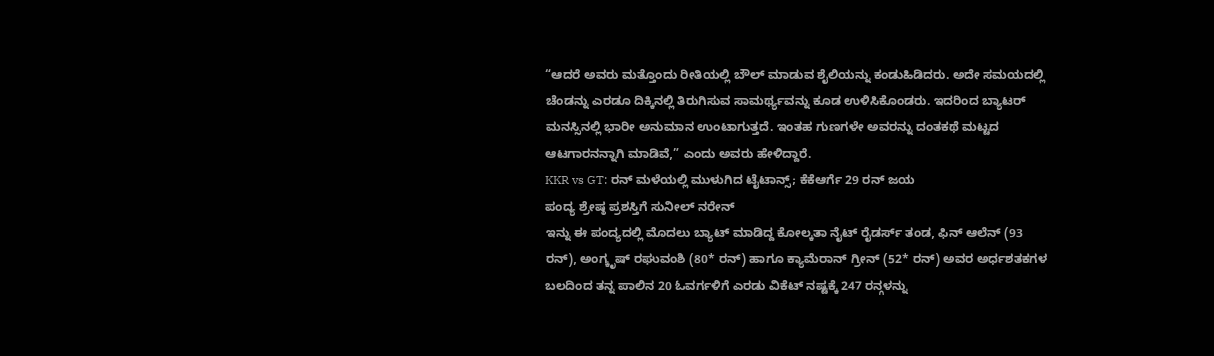“ಆದರೆ ಅವರು ಮತ್ತೊಂದು ರೀತಿಯಲ್ಲಿ ಬೌಲ್ ಮಾಡುವ ಶೈಲಿಯನ್ನು ಕಂಡುಹಿಡಿದರು. ಅದೇ ಸಮಯದಲ್ಲಿ ಚೆಂಡನ್ನು ಎರಡೂ ದಿಕ್ಕಿನಲ್ಲಿ ತಿರುಗಿಸುವ ಸಾಮರ್ಥ್ಯವನ್ನು ಕೂಡ ಉಳಿಸಿಕೊಂಡರು. ಇದರಿಂದ ಬ್ಯಾಟರ್ ಮನಸ್ಸಿನಲ್ಲಿ ಭಾರೀ ಅನುಮಾನ ಉಂಟಾಗುತ್ತದೆ. ಇಂತಹ ಗುಣಗಳೇ ಅವರನ್ನು ದಂತಕಥೆ ಮಟ್ಟದ ಆಟಗಾರನನ್ನಾಗಿ ಮಾಡಿವೆ,” ಎಂದು ಅವರು ಹೇಳಿದ್ದಾರೆ.
KKR vs GT: ರನ್ ಮಳೆಯಲ್ಲಿ ಮುಳುಗಿದ ಟೈಟಾನ್ಸ್; ಕೆಕೆಆರ್ಗೆ 29 ರನ್ ಜಯ
ಪಂದ್ಯ ಶ್ರೇಷ್ಠ ಪ್ರಶಸ್ತಿಗೆ ಸುನೀಲ್ ನರೇನ್
ಇನ್ನು ಈ ಪಂದ್ಯದಲ್ಲಿ ಮೊದಲು ಬ್ಯಾಟ್ ಮಾಡಿದ್ದ ಕೋಲ್ಕತಾ ನೈಟ್ ರೈಡರ್ಸ್ ತಂಡ, ಫಿನ್ ಆಲೆನ್ (93 ರನ್), ಅಂಗ್ಕೃಷ್ ರಘುವಂಶಿ (80* ರನ್) ಹಾಗೂ ಕ್ಯಾಮೆರಾನ್ ಗ್ರೀನ್ (52* ರನ್) ಅವರ ಅರ್ಧಶತಕಗಳ ಬಲದಿಂದ ತನ್ನ ಪಾಲಿನ 20 ಓವರ್ಗಳಿಗೆ ಎರಡು ವಿಕೆಟ್ ನಷ್ಟಕ್ಕೆ 247 ರನ್ಗಳನ್ನು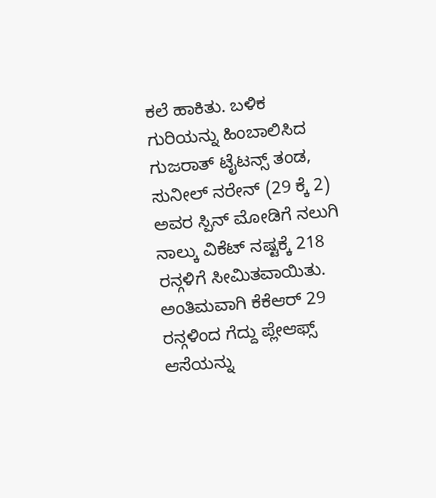ಕಲೆ ಹಾಕಿತು. ಬಳಿಕ ಗುರಿಯನ್ನು ಹಿಂಬಾಲಿಸಿದ ಗುಜರಾತ್ ಟೈಟನ್ಸ್ ತಂಡ, ಸುನೀಲ್ ನರೇನ್ (29 ಕ್ಕೆ 2) ಅವರ ಸ್ಪಿನ್ ಮೋಡಿಗೆ ನಲುಗಿ ನಾಲ್ಕು ವಿಕೆಟ್ ನಷ್ಟಕ್ಕೆ 218 ರನ್ಗಳಿಗೆ ಸೀಮಿತವಾಯಿತು. ಅಂತಿಮವಾಗಿ ಕೆಕೆಆರ್ 29 ರನ್ಗಳಿಂದ ಗೆದ್ದು ಪ್ಲೇಆಫ್ಸ್ ಆಸೆಯನ್ನು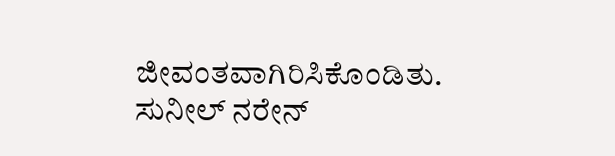ಜೀವಂತವಾಗಿರಿಸಿಕೊಂಡಿತು. ಸುನೀಲ್ ನರೇನ್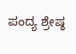ಪಂದ್ಯ ಶ್ರೇಷ್ಠ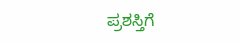ಪ್ರಶಸ್ತಿಗೆ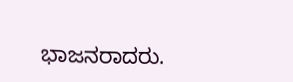ಭಾಜನರಾದರು.